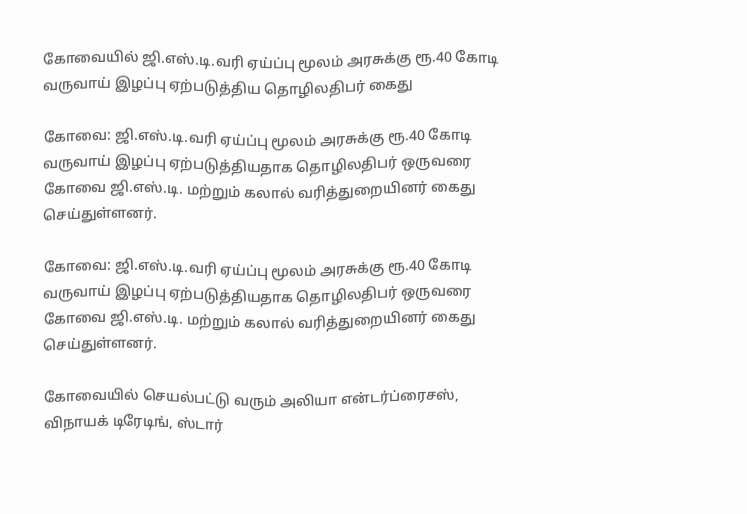கோவையில் ஜி.எஸ்.டி.வரி ஏய்ப்பு மூலம் அரசுக்கு ரூ.40 கோடி வருவாய் இழப்பு ஏற்படுத்திய தொழிலதிபர் கைது

கோவை: ஜி.எஸ்.டி.வரி ஏய்ப்பு மூலம் அரசுக்கு ரூ.40 கோடி வருவாய் இழப்பு ஏற்படுத்தியதாக தொழிலதிபர் ஒருவரை கோவை ஜி.எஸ்.டி. மற்றும் கலால் வரித்துறையினர் கைது செய்துள்ளனர்.

கோவை: ஜி.எஸ்.டி.வரி ஏய்ப்பு மூலம் அரசுக்கு ரூ.40 கோடி வருவாய் இழப்பு ஏற்படுத்தியதாக தொழிலதிபர் ஒருவரை கோவை ஜி.எஸ்.டி. மற்றும் கலால் வரித்துறையினர் கைது செய்துள்ளனர்.

கோவையில் செயல்பட்டு வரும் அலியா என்டர்ப்ரைசஸ், விநாயக் டிரேடிங், ஸ்டார்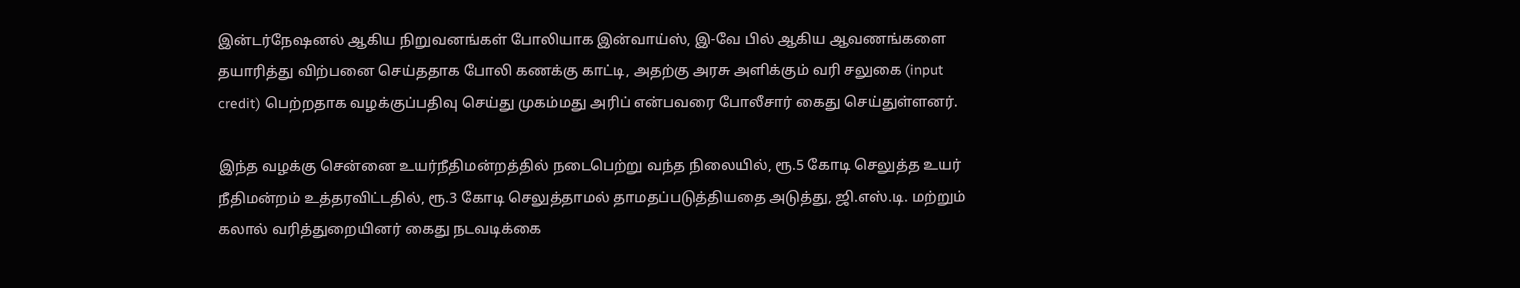இன்டர்நேஷனல் ஆகிய நிறுவனங்கள் போலியாக இன்வாய்ஸ், இ-வே பில் ஆகிய ஆவணங்களை தயாரித்து விற்பனை செய்ததாக போலி கணக்கு காட்டி, அதற்கு அரசு அளிக்கும் வரி சலுகை (input credit) பெற்றதாக வழக்குப்பதிவு செய்து முகம்மது அரிப் என்பவரை போலீசார் கைது செய்துள்ளனர்.

இந்த வழக்கு சென்னை உயர்நீதிமன்றத்தில் நடைபெற்று வந்த நிலையில், ரூ.5 கோடி செலுத்த உயர் நீதிமன்றம் உத்தரவிட்டதில், ரூ.3 கோடி செலுத்தாமல் தாமதப்படுத்தியதை அடுத்து, ஜி.எஸ்.டி. மற்றும் கலால் வரித்துறையினர் கைது நடவடிக்கை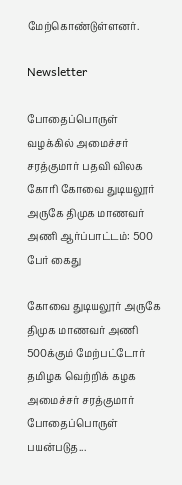மேற்கொண்டுள்ளனர்.

Newsletter

போதைப்பொருள் வழக்கில் அமைச்சர் சரத்குமார் பதவி விலக கோரி கோவை துடியலூர் அருகே திமுக மாணவர் அணி ஆர்ப்பாட்டம்: 500 பேர் கைது

கோவை துடியலூர் அருகே திமுக மாணவர் அணி 500க்கும் மேற்பட்டோர் தமிழக வெற்றிக் கழக அமைச்சர் சரத்குமார் போதைப்பொருள் பயன்படுத...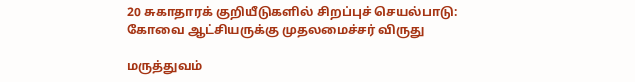20 சுகாதாரக் குறியீடுகளில் சிறப்புச் செயல்பாடு: கோவை ஆட்சியருக்கு முதலமைச்சர் விருது

மருத்துவம்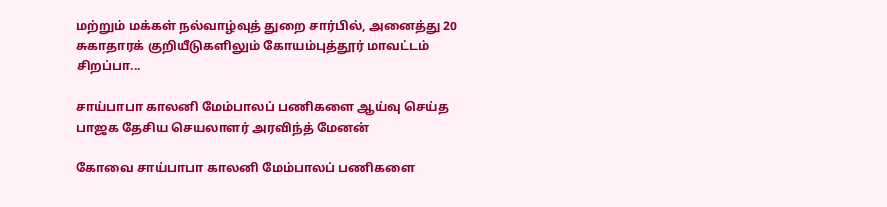மற்றும் மக்கள் நல்வாழ்வுத் துறை சார்பில், அனைத்து 20 சுகாதாரக் குறியீடுகளிலும் கோயம்புத்தூர் மாவட்டம் சிறப்பா...

சாய்பாபா காலனி மேம்பாலப் பணிகளை ஆய்வு செய்த பாஜக தேசிய செயலாளர் அரவிந்த் மேனன்

கோவை சாய்பாபா காலனி மேம்பாலப் பணிகளை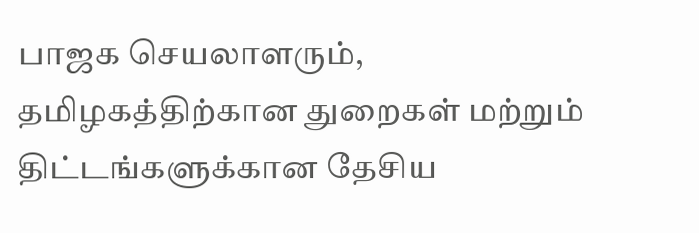பாஜக செயலாளரும், தமிழகத்திற்கான துறைகள் மற்றும் திட்டங்களுக்கான தேசிய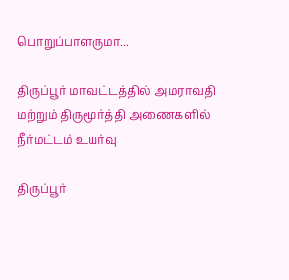பொறுப்பாளருமா...

திருப்பூர் மாவட்டத்தில் அமராவதி மற்றும் திருமூர்த்தி அணைகளில் நீர்மட்டம் உயர்வு

திருப்பூர்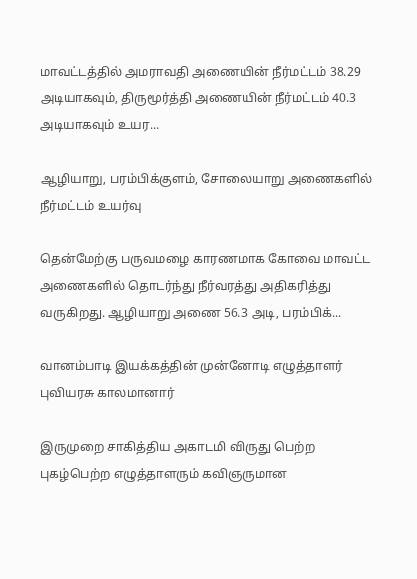மாவட்டத்தில் அமராவதி அணையின் நீர்மட்டம் 38.29 அடியாகவும், திருமூர்த்தி அணையின் நீர்மட்டம் 40.3 அடியாகவும் உயர...

ஆழியாறு, பரம்பிக்குளம், சோலையாறு அணைகளில் நீர்மட்டம் உயர்வு

தென்மேற்கு பருவமழை காரணமாக கோவை மாவட்ட அணைகளில் தொடர்ந்து நீர்வரத்து அதிகரித்து வருகிறது. ஆழியாறு அணை 56.3 அடி, பரம்பிக்...

வானம்பாடி இயக்கத்தின் முன்னோடி எழுத்தாளர் புவியரசு காலமானார்

இருமுறை சாகித்திய அகாடமி விருது பெற்ற புகழ்பெற்ற எழுத்தாளரும் கவிஞருமான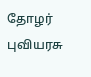தோழர் புவியரசு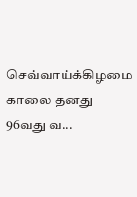செவ்வாய்க்கிழமை காலை தனது 96வது வ...